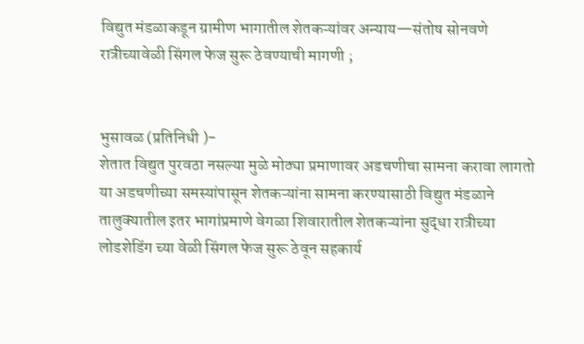विद्युत मंडळाकडून ग्रामीण भागातील शेतकऱ्यांवर अन्याय—संतोष सोनवणे रात्रीच्यावेळी सिंगल फेज सुरू ठेवण्याची मागणी ;


भुसावळ (प्रतिनिधी )-
शेतात विद्युत पुरवठा नसल्या मुळे मोठ्या प्रमाणावर अडचणीचा सामना करावा लागतो या अडचणीच्या समस्यांपासून शेतकऱ्यांना सामना करण्यासाठी विद्युत मंडळाने तालुक्यातील इतर भागांप्रमाणे वेगळा शिवारातील शेतकऱ्यांना सुद्धा रात्रीच्या लोडशेडिंग च्या वेळी सिंगल फेज सुरू ठेवून सहकार्य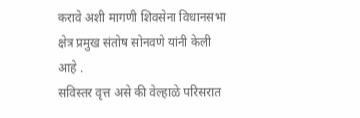करावे अशी मागणी शिवसेना विधानसभा क्षेत्र प्रमुख संतोष सोनवणे यांनी केली आहे .
सविस्तर वृत्त असे की वेल्हाळे परिसरात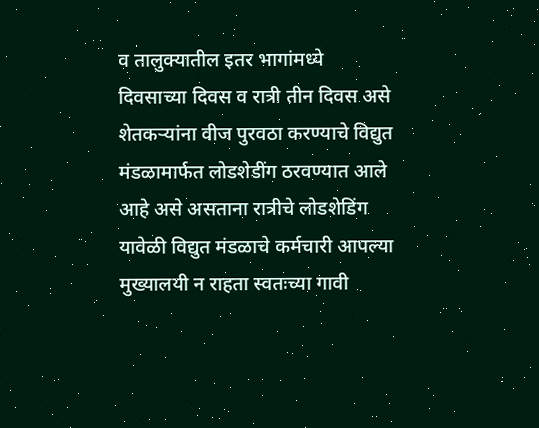व तालुक्यातील इतर भागांमध्ये दिवसाच्या दिवस व रात्री तीन दिवस असे शेतकऱ्यांना वीज पुरवठा करण्याचे विद्युत मंडळामार्फत लोडशेडींग ठरवण्यात आले आहे असे असताना रात्रीचे लोडशेडिंग यावेळी विद्युत मंडळाचे कर्मचारी आपल्या मुख्यालयी न राहता स्वतःच्या गावी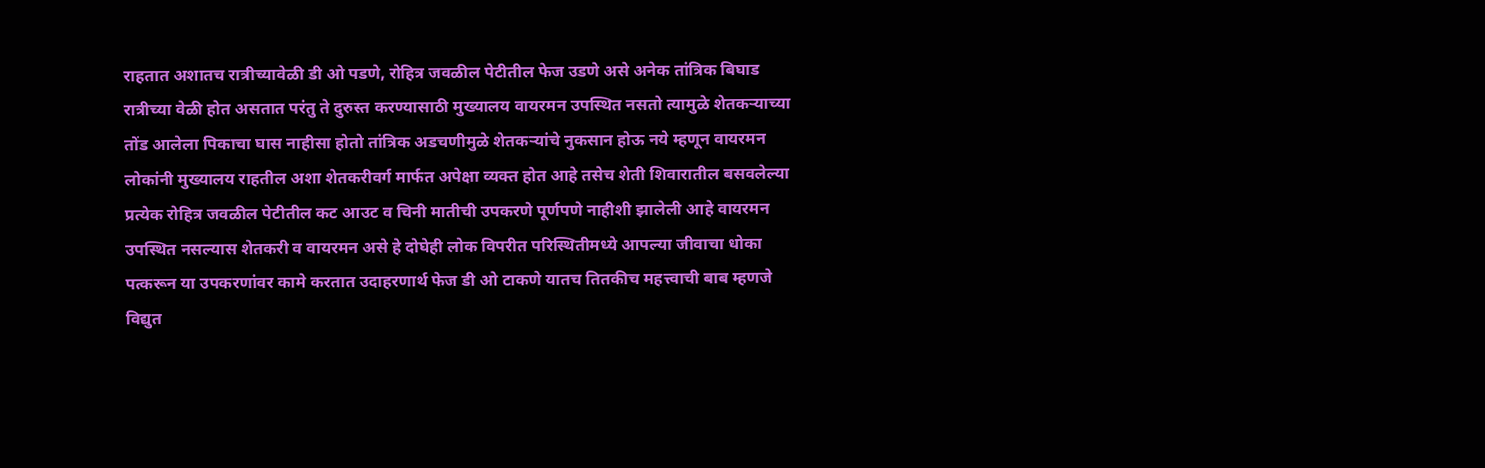राहतात अशातच रात्रीच्यावेळी डी ओ पडणे, रोहित्र जवळील पेटीतील फेज उडणे असे अनेक तांत्रिक बिघाड रात्रीच्या वेळी होत असतात परंतु ते दुरुस्त करण्यासाठी मुख्यालय वायरमन उपस्थित नसतो त्यामुळे शेतकऱ्याच्या तोंड आलेला पिकाचा घास नाहीसा होतो तांत्रिक अडचणीमुळे शेतकऱ्यांचे नुकसान होऊ नये म्हणून वायरमन लोकांनी मुख्यालय राहतील अशा शेतकरीवर्ग मार्फत अपेक्षा व्यक्त होत आहे तसेच शेती शिवारातील बसवलेल्या प्रत्येक रोहित्र जवळील पेटीतील कट आउट व चिनी मातीची उपकरणे पूर्णपणे नाहीशी झालेली आहे वायरमन उपस्थित नसल्यास शेतकरी व वायरमन असे हे दोघेही लोक विपरीत परिस्थितीमध्ये आपल्या जीवाचा धोका पत्करून या उपकरणांवर कामे करतात उदाहरणार्थ फेज डी ओ टाकणे यातच तितकीच महत्त्वाची बाब म्हणजे विद्युत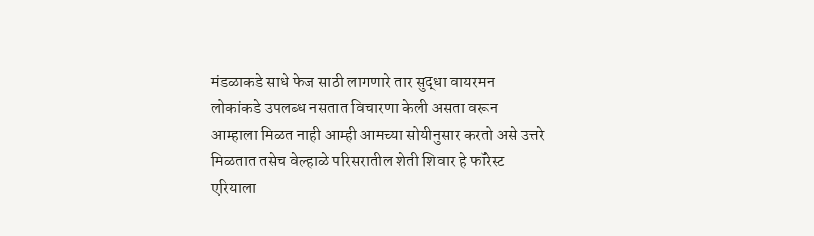मंडळाकडे साधे फेज साठी लागणारे तार सुद्धा वायरमन लोकांकडे उपलब्ध नसतात विचारणा केली असता वरून आम्हाला मिळत नाही आम्ही आमच्या सोयीनुसार करतो असे उत्तरे मिळतात तसेच वेल्हाळे परिसरातील शेती शिवार हे फॉरेस्ट एरियाला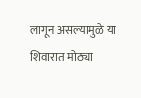लागून असल्यामुळे या शिवारात मोठ्या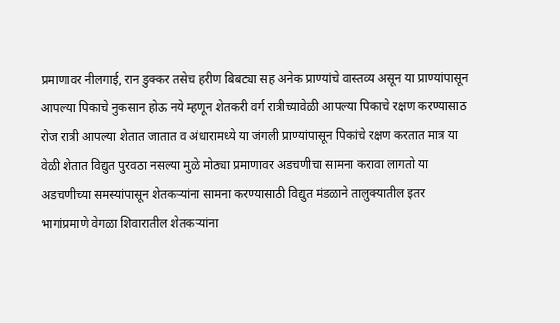प्रमाणावर नीलगाई, रान डुक्कर तसेच हरीण बिबट्या सह अनेक प्राण्यांचे वास्तव्य असून या प्राण्यांपासून आपल्या पिकाचे नुकसान होऊ नये म्हणून शेतकरी वर्ग रात्रीच्यावेळी आपल्या पिकाचे रक्षण करण्यासाठ रोज रात्री आपल्या शेतात जातात व अंधारामध्ये या जंगली प्राण्यांपासून पिकांचे रक्षण करतात मात्र या वेळी शेतात विद्युत पुरवठा नसल्या मुळे मोठ्या प्रमाणावर अडचणीचा सामना करावा लागतो या अडचणीच्या समस्यांपासून शेतकऱ्यांना सामना करण्यासाठी विद्युत मंडळाने तालुक्यातील इतर भागांप्रमाणे वेगळा शिवारातील शेतकऱ्यांना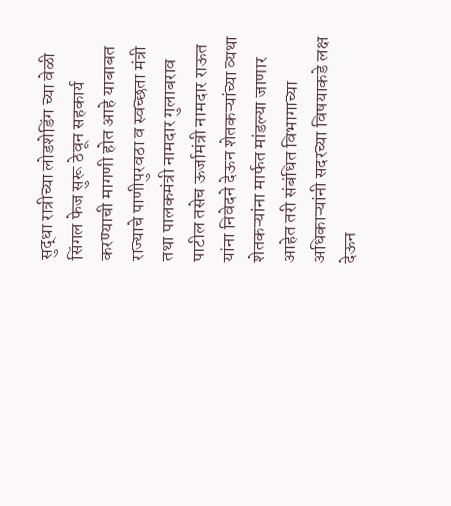सुद्धा रात्रीच्या लोडशेडिंग च्या वेळी सिंगल फेज सुरू ठेवून सहकार्य करण्याची मागणी होत आहे याबाबत राज्याचे पाणीपुरवठा व स्वच्छता मंत्री तथा पालकमंत्री नामदार गुलाबराव पाटील तसेच ऊर्जामंत्री नामदार राऊत यांना निवेदने देऊन शेतकऱ्यांच्या व्यथा शेतकऱ्यांना मार्फत मांडल्या जाणार आहेत तरी संबंधित विभागाच्या अधिकाऱ्यांनी सदरच्या विषयाकडे लक्ष देऊन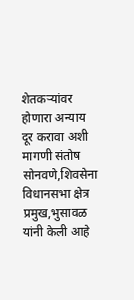शेतकऱ्यांवर होणारा अन्याय दूर करावा अशी मागणी संतोष सोनवणे,शिवसेना विधानसभा क्षेत्र प्रमुख,भुसावळ यांनी केली आहे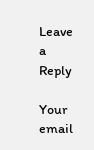Leave a Reply

Your email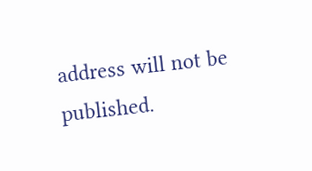address will not be published.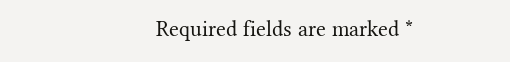Required fields are marked *